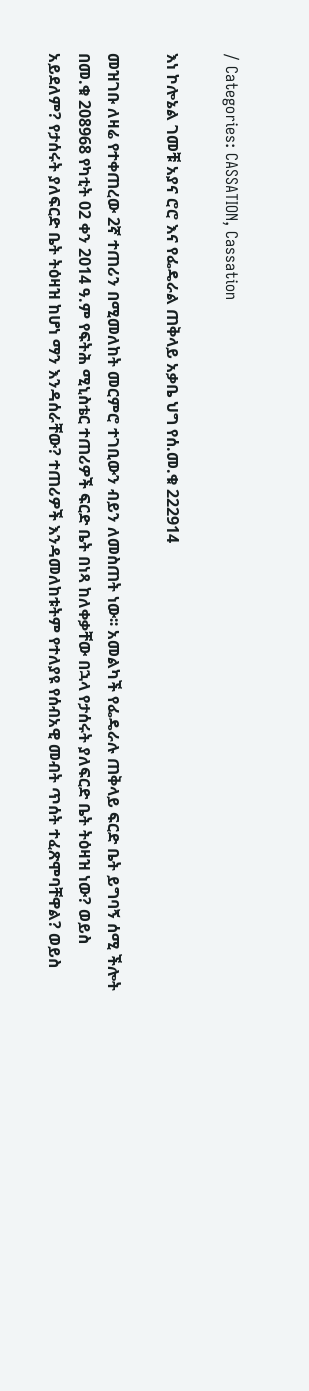/ Categories: CASSATION, Cassation

እነ ኮሎኔል ገመቹ አያና ሮሮ እና የፌዴራል ጠቅላይ አቃቤ ህግ የሰ.መ.ቁ 222914

መዝገቡ ለዛሬ የተቀጠረው 2ኛ ተጠሪን በሚመለከት መርምሮ ተገቢውን ብይን ለመስጠት ነው፡፡ አመልካች የፌዴራሉ ጠቅላይ ፍርድ ቤት ይግባኝ ሰሚ ችሎት በመ.ቁ 208968 የካቲት 02 ቀን 2014 ዓ.ም የፍትሕ ሚኒስቴር ተጠሪዎች ፍርድ ቤት በነጻ ከለቀቃቸው በኋላ የታሰሩት ያለፍርድ ቤት ትዕዛዝ ነው? ወይስ አይደለም? የታሰሩት ያለፍርድ ቤት ትዕዛዝ ከሆነ ማን እንዳሰራቸው? ተጠሪዎች እንዳመለከቱትም የተለያዩ የሰብአዊ መብት ጥሰት ተፈጽሞባቸዋል? ወይስ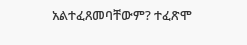አልተፈጸመባቸውም? ተፈጽሞ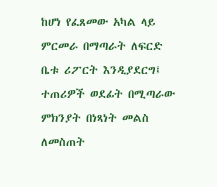ከሆነ የፈጸመው አካል ላይ ምርመራ በማጣራት ለፍርድ ቤቱ ሪፖርት እንዲያደርግ፤ ተጠሪዎች ወደፊት በሚጣራው ምክንያት በነጻነት መልስ ለመስጠት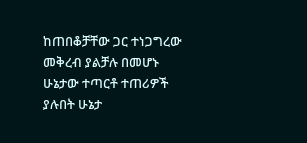ከጠበቆቻቸው ጋር ተነጋግረው መቅረብ ያልቻሉ በመሆኑ ሁኔታው ተጣርቶ ተጠሪዎች ያሉበት ሁኔታ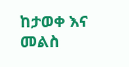ከታወቀ እና መልስ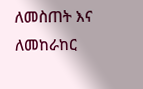ለመስጠት እና ለመከራከር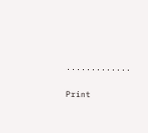.............

Print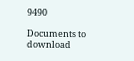9490

Documents to download